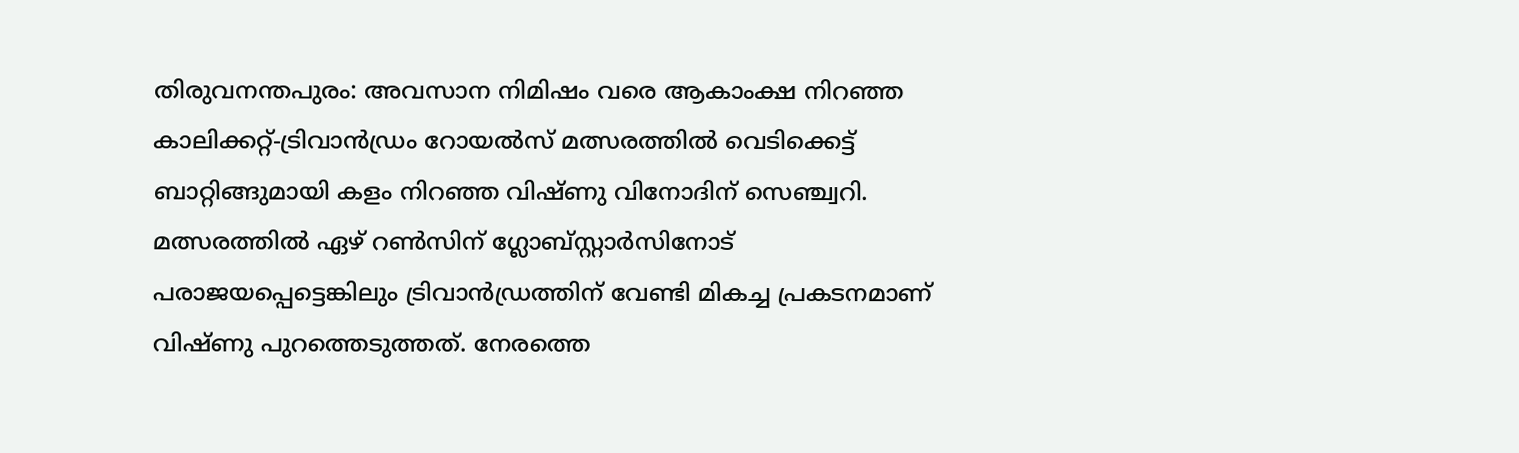തിരുവനന്തപുരം: അവസാന നിമിഷം വരെ ആകാംക്ഷ നിറഞ്ഞ കാലിക്കറ്റ്-ട്രിവാൻഡ്രം റോയൽസ് മത്സരത്തിൽ വെടിക്കെട്ട് ബാറ്റിങ്ങുമായി കളം നിറഞ്ഞ വിഷ്ണു വിനോദിന് സെഞ്ച്വറി. മത്സരത്തിൽ ഏഴ് റൺസിന് ഗ്ലോബ്സ്റ്റാർസിനോട് പരാജയപ്പെട്ടെങ്കിലും ട്രിവാൻഡ്രത്തിന് വേണ്ടി മികച്ച പ്രകടനമാണ് വിഷ്ണു പുറത്തെടുത്തത്. നേരത്തെ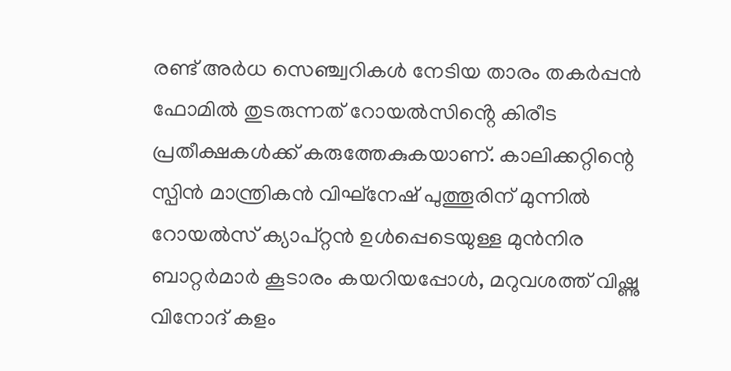രണ്ട് അർധ സെഞ്ച്വറികൾ നേടിയ താരം തകർപ്പൻ ഫോമിൽ തുടരുന്നത് റോയൽസിൻ്റെ കിരീട പ്രതീക്ഷകൾക്ക് കരുത്തേകുകയാണ്. കാലിക്കറ്റിന്റെ സ്പിൻ മാന്ത്രികൻ വിഘ്നേഷ് പുത്തൂരിന് മുന്നിൽ റോയൽസ് ക്യാപ്റ്റൻ ഉൾപ്പെടെയുള്ള മുൻനിര ബാറ്റർമാർ കൂടാരം കയറിയപ്പോൾ, മറുവശത്ത് വിഷ്ണു വിനോദ് കളം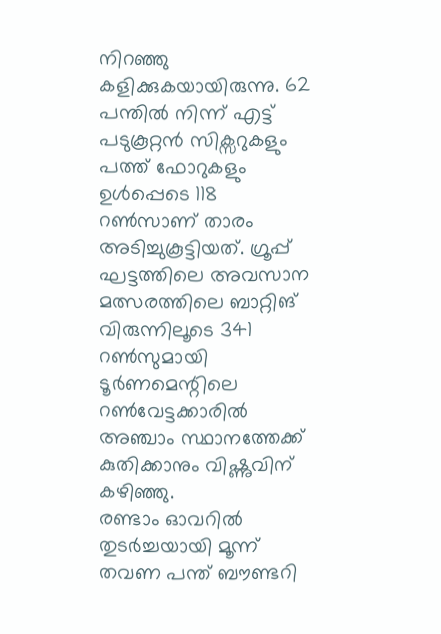നിറഞ്ഞു കളിക്കുകയായിരുന്നു. 62 പന്തിൽ നിന്ന് എട്ട് പടുകൂറ്റൻ സിക്സറുകളും പത്ത് ഫോറുകളും ഉൾപ്പെടെ 118 റൺസാണ് താരം അടിച്ചുകൂട്ടിയത്. ഗ്രൂപ്പ് ഘട്ടത്തിലെ അവസാന മത്സരത്തിലെ ബാറ്റിങ് വിരുന്നിലൂടെ 341 റൺസുമായി ടൂർണമെന്റിലെ റൺവേട്ടക്കാരിൽ അഞ്ചാം സ്ഥാനത്തേക്ക് കുതിക്കാനും വിഷ്ണുവിന് കഴിഞ്ഞു.
രണ്ടാം ഓവറിൽ തുടർച്ചയായി മൂന്ന് തവണ പന്ത് ബൗണ്ടറി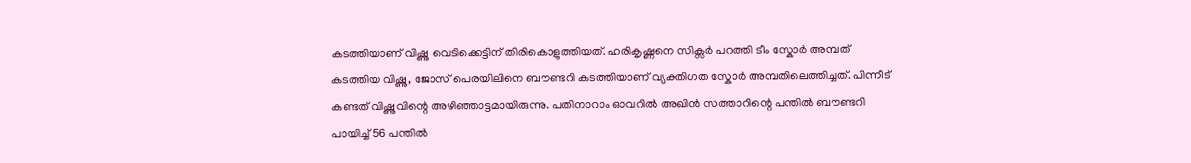കടത്തിയാണ് വിഷ്ണു വെടിക്കെട്ടിന് തിരികൊളുത്തിയത്. ഹരികൃഷ്ണനെ സിക്സർ പറത്തി ടീം സ്കോർ അമ്പത് കടത്തിയ വിഷ്ണു, ജോസ് പെരയിലിനെ ബൗണ്ടറി കടത്തിയാണ് വ്യക്തിഗത സ്കോർ അമ്പതിലെത്തിച്ചത്. പിന്നീട് കണ്ടത് വിഷ്ണുവിന്റെ അഴിഞ്ഞാട്ടമായിരുന്നു. പതിനാറാം ഓവറിൽ അഖിൻ സത്താറിന്റെ പന്തിൽ ബൗണ്ടറി പായിച്ച് 56 പന്തിൽ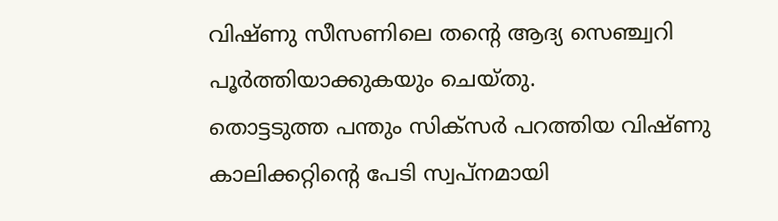വിഷ്ണു സീസണിലെ തന്റെ ആദ്യ സെഞ്ച്വറി പൂർത്തിയാക്കുകയും ചെയ്തു.
തൊട്ടടുത്ത പന്തും സിക്സർ പറത്തിയ വിഷ്ണു കാലിക്കറ്റിന്റെ പേടി സ്വപ്നമായി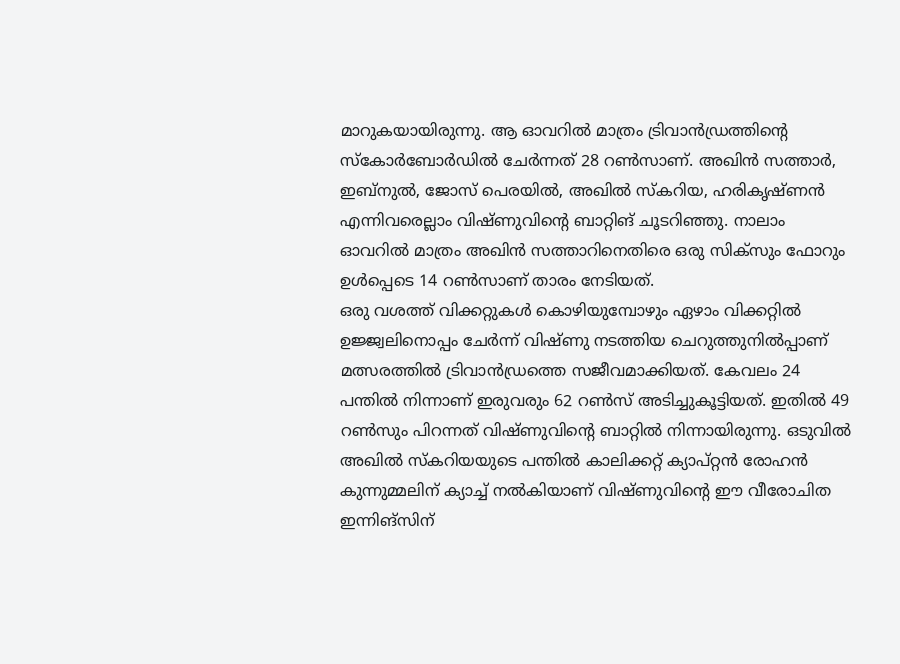മാറുകയായിരുന്നു. ആ ഓവറിൽ മാത്രം ട്രിവാൻഡ്രത്തിന്റെ സ്കോർബോർഡിൽ ചേർന്നത് 28 റൺസാണ്. അഖിൻ സത്താർ, ഇബ്നുൽ, ജോസ് പെരയിൽ, അഖിൽ സ്കറിയ, ഹരികൃഷ്ണൻ എന്നിവരെല്ലാം വിഷ്ണുവിന്റെ ബാറ്റിങ് ചൂടറിഞ്ഞു. നാലാം ഓവറിൽ മാത്രം അഖിൻ സത്താറിനെതിരെ ഒരു സിക്സും ഫോറും ഉൾപ്പെടെ 14 റൺസാണ് താരം നേടിയത്.
ഒരു വശത്ത് വിക്കറ്റുകൾ കൊഴിയുമ്പോഴും ഏഴാം വിക്കറ്റിൽ ഉജ്ജ്വലിനൊപ്പം ചേർന്ന് വിഷ്ണു നടത്തിയ ചെറുത്തുനിൽപ്പാണ് മത്സരത്തിൽ ട്രിവാൻഡ്രത്തെ സജീവമാക്കിയത്. കേവലം 24 പന്തിൽ നിന്നാണ് ഇരുവരും 62 റൺസ് അടിച്ചുകൂട്ടിയത്. ഇതിൽ 49 റൺസും പിറന്നത് വിഷ്ണുവിന്റെ ബാറ്റിൽ നിന്നായിരുന്നു. ഒടുവിൽ അഖിൽ സ്കറിയയുടെ പന്തിൽ കാലിക്കറ്റ് ക്യാപ്റ്റൻ രോഹൻ കുന്നുമ്മലിന് ക്യാച്ച് നൽകിയാണ് വിഷ്ണുവിന്റെ ഈ വീരോചിത ഇന്നിങ്സിന്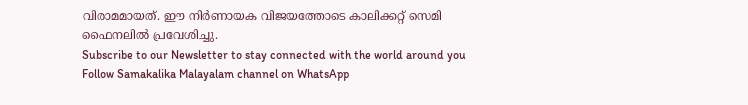വിരാമമായത്. ഈ നിർണായക വിജയത്തോടെ കാലിക്കറ്റ് സെമി ഫൈനലിൽ പ്രവേശിച്ചു.
Subscribe to our Newsletter to stay connected with the world around you
Follow Samakalika Malayalam channel on WhatsApp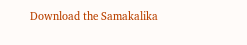Download the Samakalika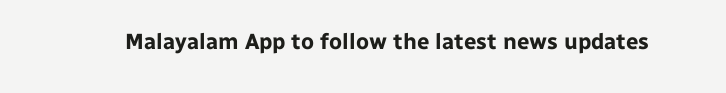Malayalam App to follow the latest news updates